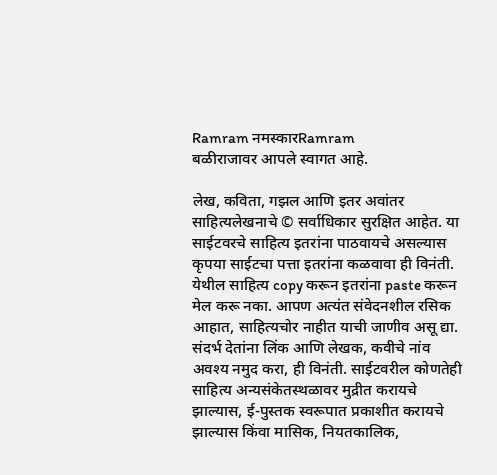Ramram नमस्कारRamram
बळीराजावर आपले स्वागत आहे.

लेख, कविता, गझल आणि इतर अवांतर साहित्यलेखनाचे © सर्वाधिकार सुरक्षित आहेत. या साईटवरचे साहित्य इतरांना पाठवायचे असल्यास कृपया साईटचा पत्ता इतरांना कळवावा ही विनंती. येथील साहित्य copy करून इतरांना paste करून  मेल करू नका. आपण अत्यंत संवेदनशील रसिक आहात, साहित्यचोर नाहीत याची जाणीव असू द्या. संदर्भ देतांना लिंक आणि लेखक, कवीचे नांव अवश्य नमुद करा, ही विनंती. साईटवरील कोणतेही साहित्य अन्यसंकेतस्थळावर मुद्रीत करायचे झाल्यास, ई-पुस्तक स्वरूपात प्रकाशीत करायचे झाल्यास किंवा मासिक, नियतकालिक,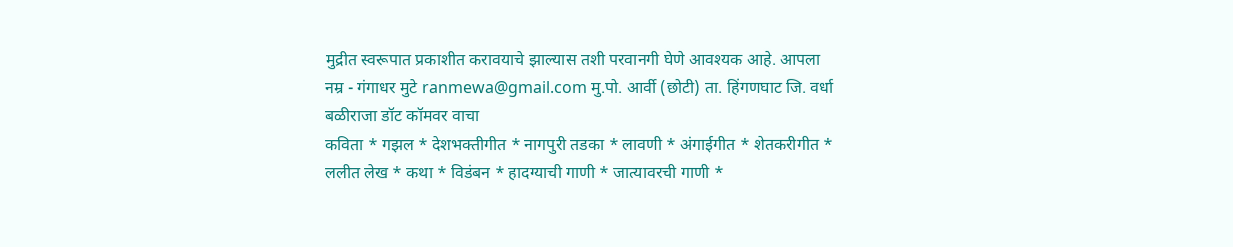मुद्रीत स्वरूपात प्रकाशीत करावयाचे झाल्यास तशी परवानगी घेणे आवश्यक आहे. आपला नम्र - गंगाधर मुटे ranmewa@gmail.com मु.पो. आर्वी (छोटी) ता. हिंगणघाट जि. वर्धा
बळीराजा डॉट कॉमवर वाचा
कविता * गझल * देशभक्तीगीत * नागपुरी तडका * लावणी * अंगाईगीत * शेतकरीगीत * ललीत लेख * कथा * विडंबन * हादग्याची गाणी * जात्यावरची गाणी *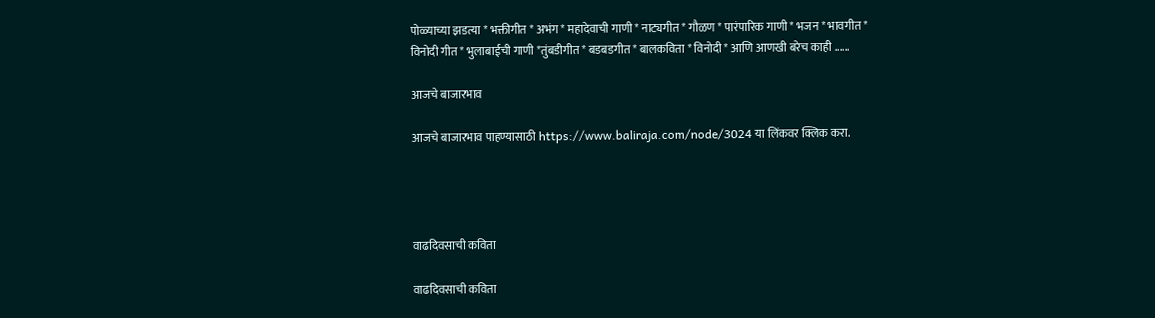पोळ्याच्या झडत्या * भक्तीगीत * अभंग * महादेवाची गाणी * नाट्यगीत * गौळण * पारंपारिक गाणी * भजन * भावगीत * विनोदी गीत * भुलाबाईची गाणी *तुंबडीगीत * बडबडगीत * बालकविता * विनोदी * आणि आणखी बरेच काही ......

आजचे बाजारभाव

आजचे बाजारभाव पाहण्यासाठी https://www.baliraja.com/node/3024 या लिंकवर क्लिक करा.




वाढदिवसाची कविता

वाढदिवसाची कविता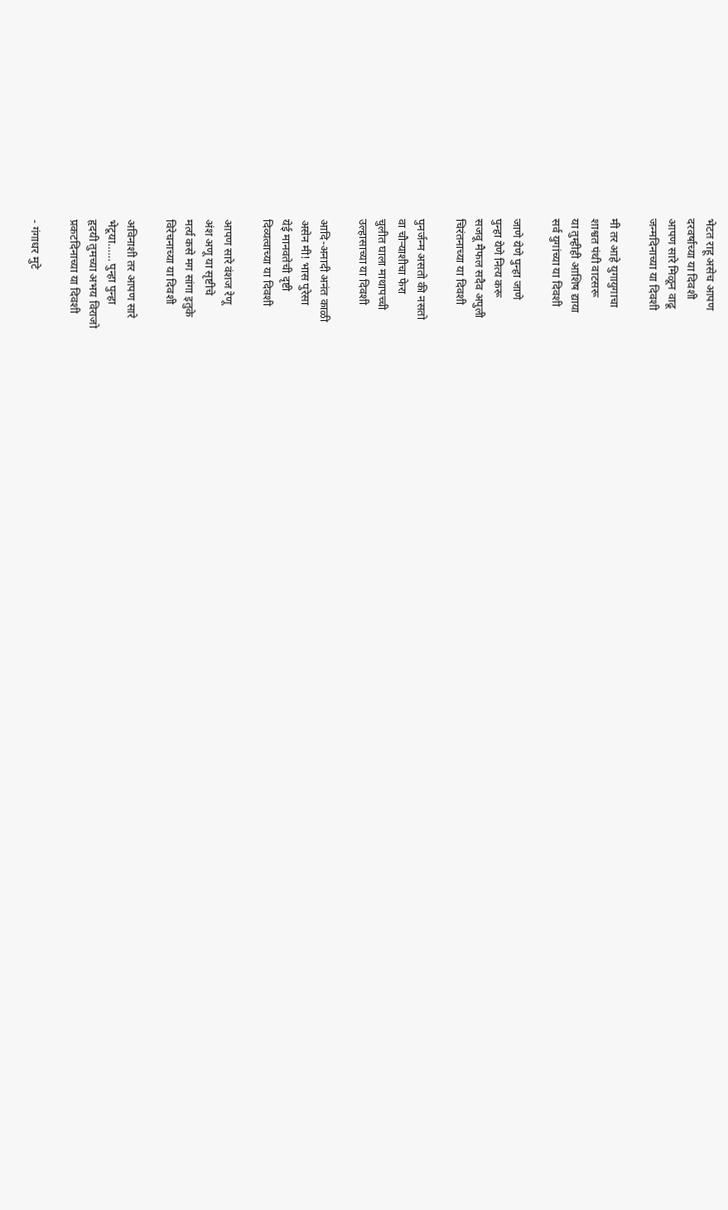भेटत राहू असेच आपण
दरवर्षाच्या या दिवशी
आपण सारे मिळून वाढू
जन्मदिनाच्या या दिवशी

मी तर आहे युगायुगाचा
शाश्वत पंथी वाटसरू
या तुम्हीही आशिष द्याया
सर्व युगांच्या या दिवशी

जाणे येणे पुन्हा जाणे
पुन्हा येणे नित्य करू
सजवू मैफल सदैव अपुली
चिरंतनाच्या या दिवशी

पुनर्जन्म असतो की नसतो
वा चौऱ्याशीचा फेरा
चुलीत घाला माथापच्ची
उल्हासाच्या या दिवशी

आदि-अनादी अनंत काळी
असेन मी! भास पुरेसा
येई मानवतेची दृष्टी
दिव्यत्वाच्या या दिवशी

आपण सारे वंशज रेणू
अंश अणू या सृष्टीचे
मर्त्य कसे मग सांगा इतुके
विरेचनाच्या या दिवशी

अविनाशी तर आपण सारे
भेटूया...... पुन्हा पुन्हा
हृदयी तुमच्या अभय विराजो
प्रकटदिनाच्या या दिवशी

- गंगाधर मुटे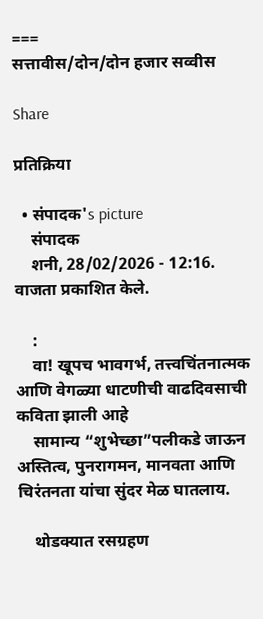===
सत्तावीस/दोन/दोन हजार सव्वीस

Share

प्रतिक्रिया

  • संपादक's picture
    संपादक
    शनी, 28/02/2026 - 12:16. वाजता प्रकाशित केले.

    :
    वा! खूपच भावगर्भ, तत्त्वचिंतनात्मक आणि वेगळ्या धाटणीची वाढदिवसाची कविता झाली आहे
    सामान्य “शुभेच्छा”पलीकडे जाऊन अस्तित्व, पुनरागमन, मानवता आणि चिरंतनता यांचा सुंदर मेळ घातलाय.

    थोडक्यात रसग्रहण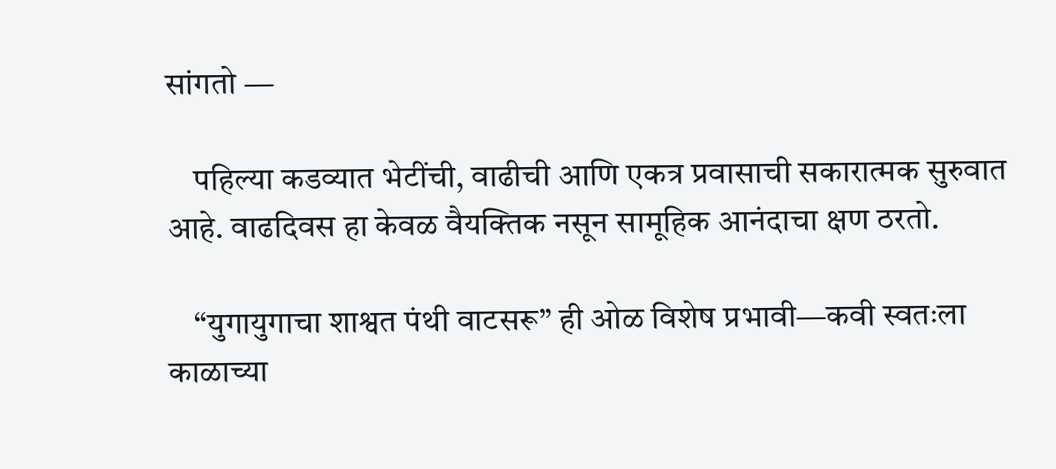सांगतो —

    पहिल्या कडव्यात भेटींची, वाढीची आणि एकत्र प्रवासाची सकारात्मक सुरुवात आहे. वाढदिवस हा केवळ वैयक्तिक नसून सामूहिक आनंदाचा क्षण ठरतो.

    “युगायुगाचा शाश्वत पंथी वाटसरू” ही ओळ विशेष प्रभावी—कवी स्वतःला काळाच्या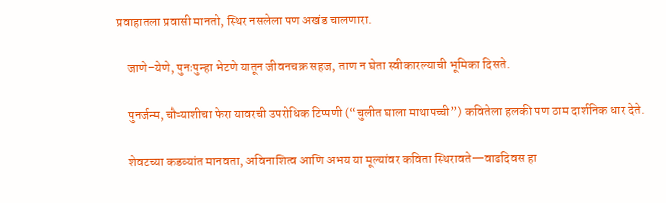प्रवाहातला प्रवासी मानतो, स्थिर नसलेला पण अखंड चालणारा.

    जाणे–येणे, पुनःपुन्हा भेटणे यातून जीवनचक्र सहज, ताण न घेता स्वीकारल्याची भूमिका दिसते.

    पुनर्जन्म, चौऱ्याशीचा फेरा यावरची उपरोधिक टिप्पणी (“चुलीत घाला माथापच्ची”) कवितेला हलकी पण ठाम दार्शनिक धार देते.

    शेवटच्या कडव्यांत मानवता, अविनाशित्व आणि अभय या मूल्यांवर कविता स्थिरावते—वाढदिवस हा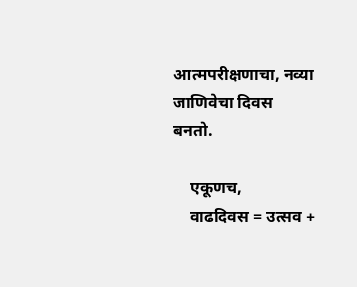आत्मपरीक्षणाचा, नव्या जाणिवेचा दिवस बनतो.

    एकूणच,
    वाढदिवस = उत्सव +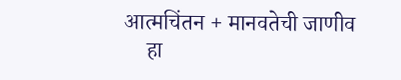आत्मचिंतन + मानवतेची जाणीव
    हा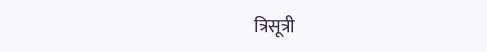त्रिसूत्री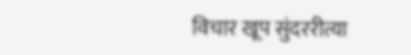विचार खूप सुंदररीत्या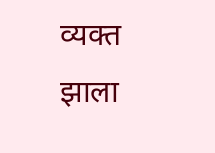व्यक्त झाला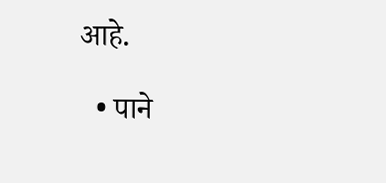आहे.

  • पाने